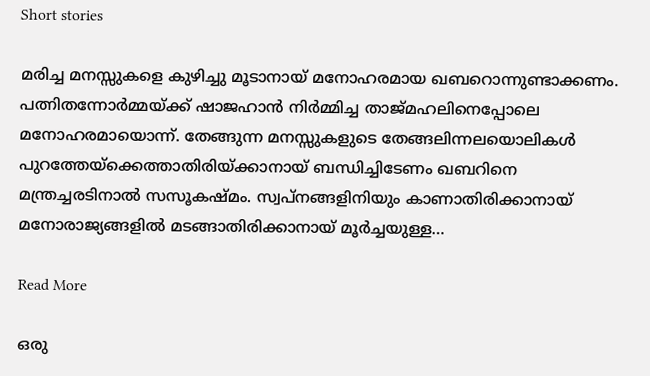Short stories

മരിച്ച മനസ്സുകളെ കുഴിച്ചു മൂടാനായ് മനോഹരമായ ഖബറൊന്നുണ്ടാക്കണം. പത്നിതന്നോർമ്മയ്ക്ക് ഷാജഹാൻ നിർമ്മിച്ച താജ്മഹലിനെപ്പോലെ മനോഹരമായൊന്ന്. തേങ്ങുന്ന മനസ്സുകളുടെ തേങ്ങലിന്നലയൊലികൾ പുറത്തേയ്ക്കെത്താതിരിയ്ക്കാനായ് ബന്ധിച്ചിടേണം ഖബറിനെ മന്ത്രച്ചരടിനാൽ സസൂകഷ്മം. സ്വപ്നങ്ങളിനിയും കാണാതിരിക്കാനായ് മനോരാജ്യങ്ങളിൽ മടങ്ങാതിരിക്കാനായ് മൂർച്ചയുള്ള…

Read More

ഒരു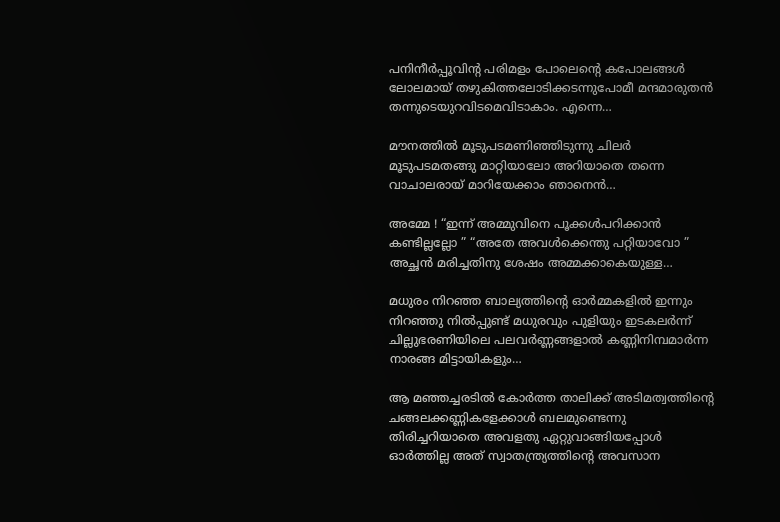പനിനീർപ്പൂവിന്റ പരിമളം പോലെന്റെ കപോലങ്ങൾ ലോലമായ് തഴുകിത്തലോടിക്കടന്നുപോമീ മന്ദമാരുതൻ തന്നുടെയുറവിടമെവിടാകാം. എന്നെ…

മൗനത്തിൽ മൂടുപടമണിഞ്ഞിടുന്നു ചിലർ മൂടുപടമതങ്ങു മാറ്റിയാലോ അറിയാതെ തന്നെ വാചാലരായ് മാറിയേക്കാം ഞാനെൻ…

അമ്മേ ! “ഇന്ന് അമ്മുവിനെ പൂക്കൾപറിക്കാൻ കണ്ടില്ലല്ലോ ” “അതേ അവൾക്കെന്തു പറ്റിയാവോ ” അച്ഛൻ മരിച്ചതിനു ശേഷം അമ്മക്കാകെയുള്ള…

മധുരം നിറഞ്ഞ ബാല്യത്തിന്റെ ഓർമ്മകളിൽ ഇന്നും നിറഞ്ഞു നിൽപ്പുണ്ട് മധുരവും പുളിയും ഇടകലർന്ന് ചില്ലുഭരണിയിലെ പലവർണ്ണങ്ങളാൽ കണ്ണിനിമ്പമാർന്ന നാരങ്ങ മിട്ടായികളും…

ആ മഞ്ഞച്ചരടിൽ കോർത്ത താലിക്ക് അടിമത്വത്തിന്റെ ചങ്ങലക്കണ്ണികളേക്കാൾ ബലമുണ്ടെന്നു തിരിച്ചറിയാതെ അവളതു ഏറ്റുവാങ്ങിയപ്പോൾ ഓർത്തില്ല അത്‌ സ്വാതന്ത്ര്യത്തിന്റെ അവസാന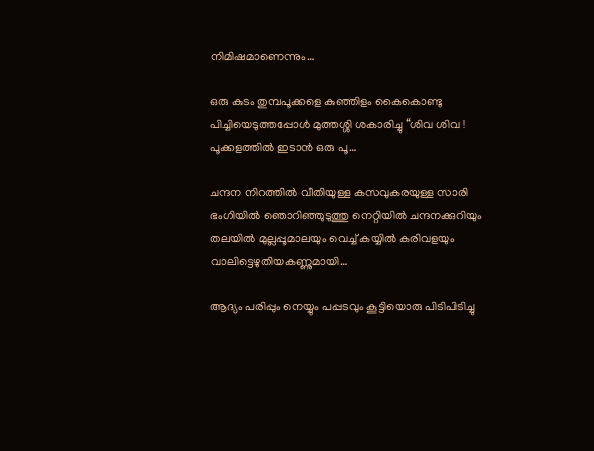നിമിഷമാണെന്നും…

ഒരു കുടം തുമ്പപൂക്കളെ കുഞ്ഞിളം കൈകൊണ്ടു പിച്ചിയെടുത്തപ്പോൾ മുത്തശ്ശി ശകാരിച്ചു “ശിവ ശിവ ! പൂക്കളത്തിൽ ഇടാൻ ഒരു പൂ…

ചന്ദന നിറത്തിൽ വീതിയുള്ള കസവുകരയുള്ള സാരി ഭംഗിയിൽ ഞൊറിഞ്ഞുടുത്തു നെറ്റിയിൽ ചന്ദനക്കുറിയും തലയിൽ മുല്ലപ്പൂമാലയും വെച്ച് കയ്യിൽ കരിവളയും വാലിട്ടെഴുതിയകണ്ണുമായി…

ആദ്യം പരിപ്പും നെയ്യും പപ്പടവും കൂട്ടിയൊരു പിടിപിടിച്ചു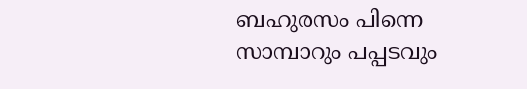ബഹുരസം പിന്നെ സാമ്പാറും പപ്പടവും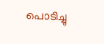പൊടിച്ചു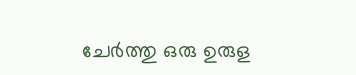ചേർത്തു ഒരു ഉരുള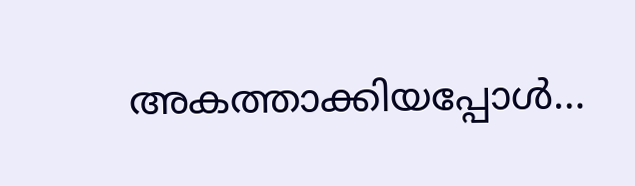അകത്താക്കിയപ്പോൾ…